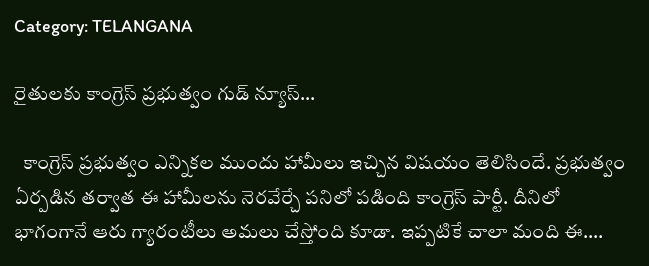Category: TELANGANA

రైతులకు కాంగ్రెస్ ప్రభుత్వం గుడ్ న్యూస్…

  కాంగ్రెస్ ప్రభుత్వం ఎన్నికల ముందు హామీలు ఇచ్చిన విషయం తెలిసిందే. ప్రభుత్వం ఏర్పడిన తర్వాత ఈ హామీలను నెరవేర్చే పనిలో పడింది కాంగ్రెస్ పార్టీ. దీనిలో భాగంగానే ఆరు గ్యారంటీలు అమలు చేస్తోంది కూడా. ఇప్పటికే చాలా మంది ఈ….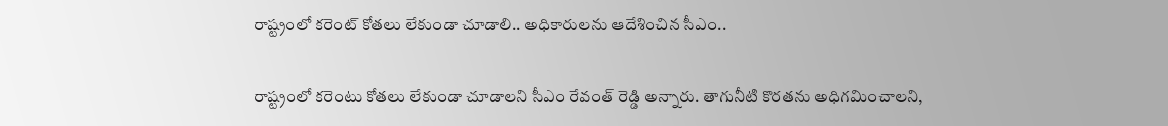రాష్ట్రంలో కరెంట్ కోతలు లేకుండా చూడాలి.. అధికారులను ఆదేశించిన సీఎం..

రాష్ట్రంలో కరెంటు కోతలు లేకుండా చూడాలని సీఎం రేవంత్ రెడ్డి అన్నారు. తాగునీటి కొరతను అధిగమించాలని,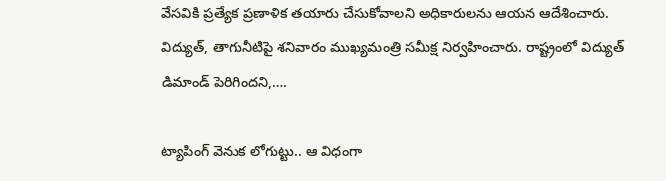వేసవికి ప్రత్యేక ప్రణాళిక తయారు చేసుకోవాలని అధికారులను ఆయన ఆదేశించారు. విద్యుత్, తాగునీటిపై శనివారం ముఖ్యమంత్రి సమీక్ష నిర్వహించారు. రాష్ట్రంలో విద్యుత్ డిమాండ్ పెరిగిందని,….

ట్యాపింగ్ వెనుక లోగుట్టు.. ఆ విధంగా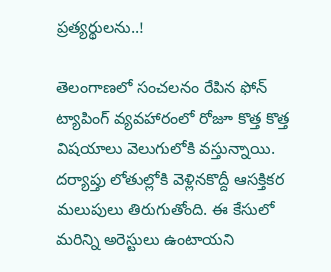ప్రత్యర్థులను..!

తెలంగాణలో సంచలనం రేపిన ఫోన్ ట్యాపింగ్ వ్యవహారంలో రోజూ కొత్త కొత్త విషయాలు వెలుగులోకి వస్తున్నాయి. దర్యాప్తు లోతుల్లోకి వెళ్లినకొద్దీ ఆసక్తికర మలుపులు తిరుగుతోంది. ఈ కేసులో మరిన్ని అరెస్టులు ఉంటాయని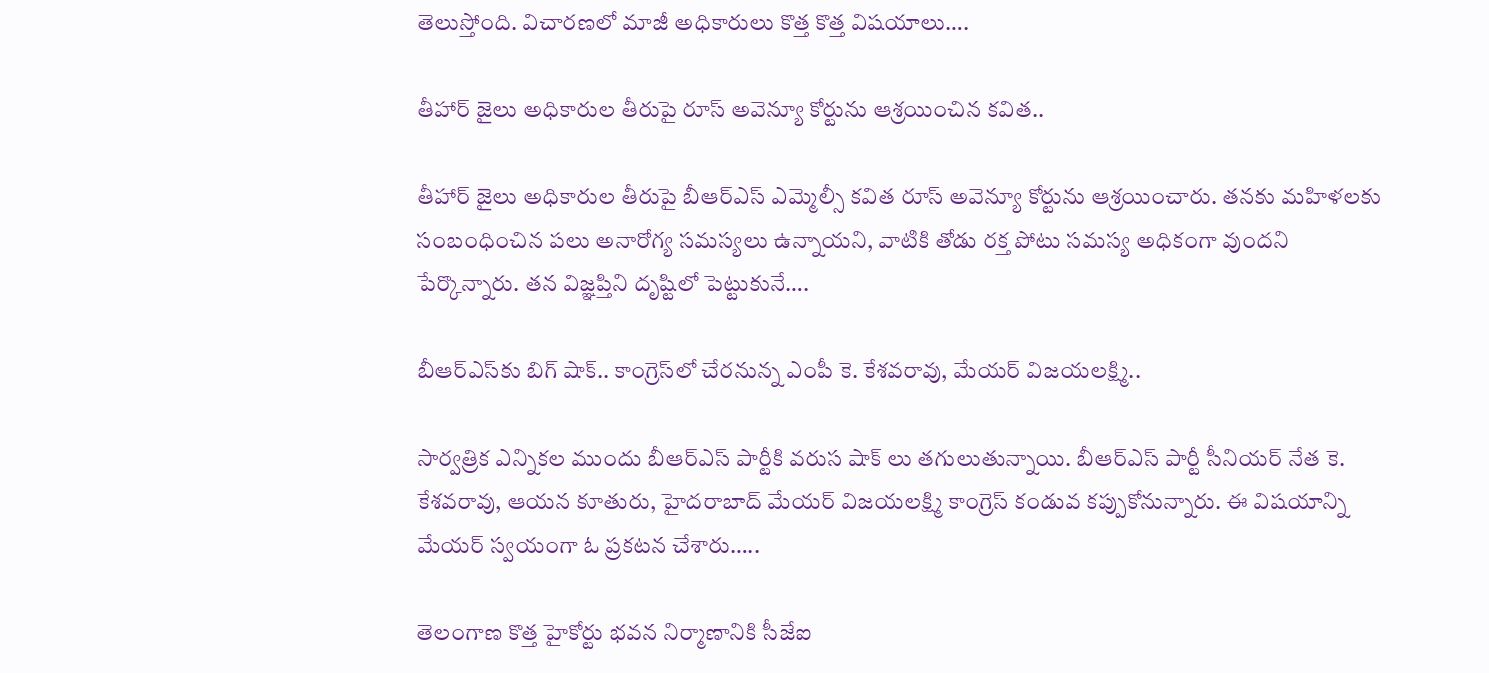తెలుస్తోంది. విచారణలో మాజీ అధికారులు కొత్త కొత్త విషయాలు….

తీహార్ జైలు అధికారుల తీరుపై రూస్ అవెన్యూ కోర్టును ఆశ్రయించిన కవిత..

తీహార్ జైలు అధికారుల తీరుపై బీఆర్ఎస్ ఎమ్మెల్సీ కవిత రూస్ అవెన్యూ కోర్టును ఆశ్రయించారు. తనకు మహిళలకు సంబంధించిన పలు అనారోగ్య సమస్యలు ఉన్నాయని, వాటికి తోడు రక్త పోటు సమస్య అధికంగా వుందని పేర్కొన్నారు. తన విజ్ఞప్తిని దృష్టిలో పెట్టుకునే….

బీఆర్ఎస్‌కు బిగ్ షాక్.. కాంగ్రెస్‌లో చేరనున్న ఎంపీ కె. కేశవరావు, మేయర్ విజయలక్ష్మి..

సార్వత్రిక ఎన్నికల ముందు బీఆర్ఎస్ పార్టీకి వరుస షాక్ లు తగులుతున్నాయి. బీఆర్ఎస్ పార్టీ సీనియర్ నేత కె. కేశవరావు, ఆయన కూతురు, హైదరాబాద్ మేయర్ విజయలక్ష్మి కాంగ్రెస్ కండువ కప్పుకోనున్నారు. ఈ విషయాన్ని మేయర్ స్వయంగా ఓ ప్రకటన చేశారు…..

తెలంగాణ కొత్త హైకోర్టు భవన నిర్మాణానికి సీజేఐ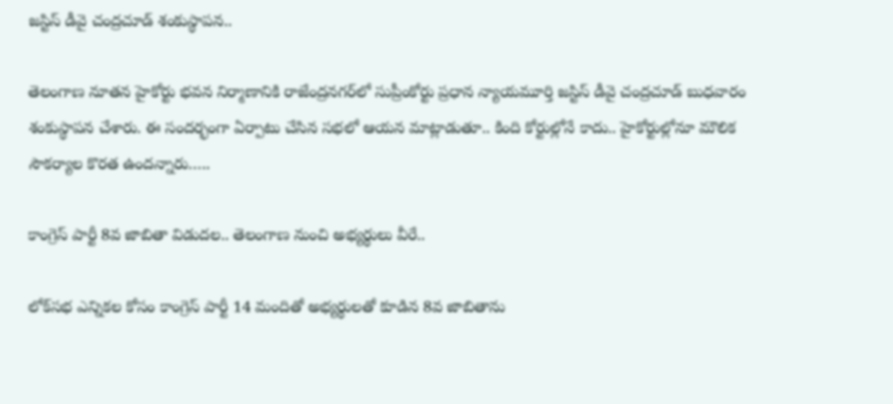జస్టిస్ డీవై చంద్రచూడ్ శంకుస్థాపన..

తెలంగాణ నూతన హైకోర్టు భవన నిర్మాణానికి రాజేంద్రనగర్‌లో సుప్రీంకోర్టు ప్రధాన న్యాయమూర్తి జస్టిస్ డీవై చంద్రచూడ్ బుధవారం శంకుస్థాపన చేశారు. ఈ సందర్భంగా ఏర్పాటు చేసిన సభలో ఆయన మాట్లాడుతూ.. కింది కోర్టుల్లోనే కాదు.. హైకోర్టుల్లోనూ మౌలిక సౌకర్యాల కొరత ఉందన్నారు…..

కాంగ్రెస్ పార్టీ 8వ జాబితా విడుదల.. తెలంగాణ నుంచి అభ్యర్థులు వీరే..

లోక్‌సభ ఎన్నికల కోసం కాంగ్రెస్ పార్టీ 14 మందితో అభ్యర్థులతో కూడిన 8వ జాబితాను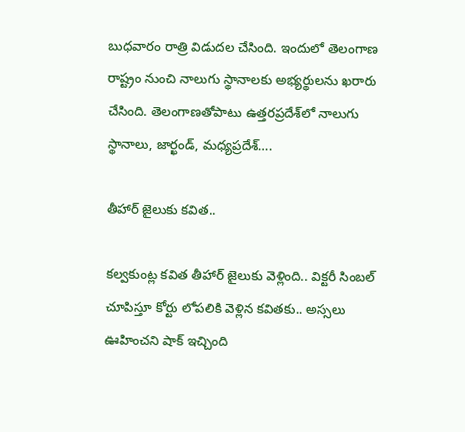బుధవారం రాత్రి విడుదల చేసింది. ఇందులో తెలంగాణ రాష్ట్రం నుంచి నాలుగు స్థానాలకు అభ్యర్థులను ఖరారు చేసింది. తెలంగాణతోపాటు ఉత్తరప్రదేశ్‌లో నాలుగు స్థానాలు, జార్ఖండ్, మధ్యప్రదేశ్….

తీహార్‌ జైలుకు కవిత..

కల్వకుంట్ల కవిత తీహార్‌ జైలుకు వెళ్లింది.. విక్టరీ సింబల్ చూపిస్తూ కోర్టు లోపలికి వెళ్లిన కవితకు.. అస్సలు ఊహించని షాక్ ఇచ్చింది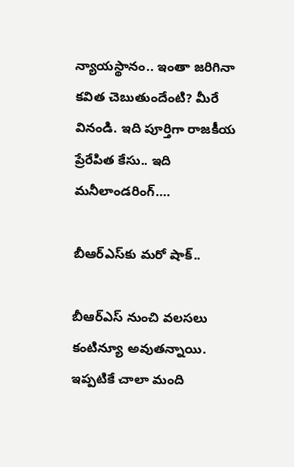న్యాయస్థానం.. ఇంతా జరిగినా కవిత చెబుతుందేంటి? మీరే వినండి. ఇది పూర్తిగా రాజకీయ ప్రేరేపిత కేసు.. ఇది మనీలాండరింగ్‌….

బీఆర్ఎస్‌కు మరో షాక్..

బీఆర్ఎస్ నుంచి వలసలు కంటిన్యూ అవుతన్నాయి. ఇప్పటికే చాలా మంది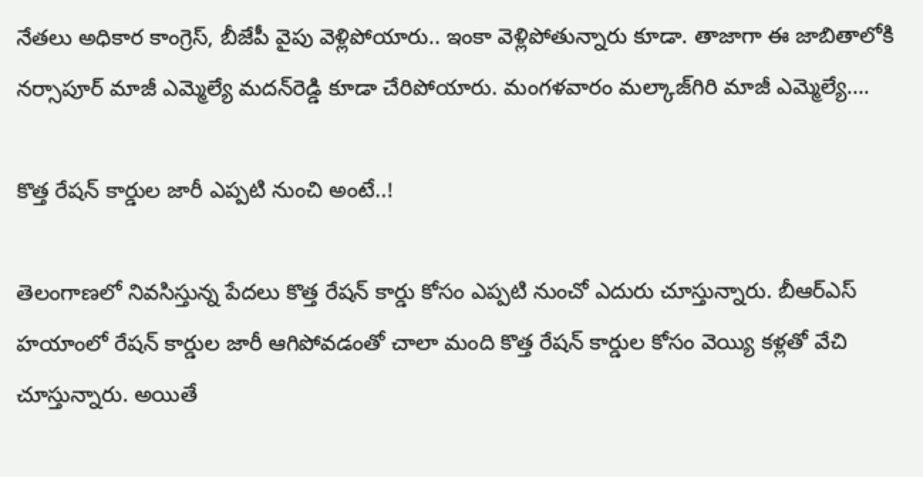నేతలు అధికార కాంగ్రెస్, బీజేపీ వైపు వెళ్లిపోయారు.. ఇంకా వెళ్లిపోతున్నారు కూడా. తాజాగా ఈ జాబితాలోకి నర్సాపూర్ మాజీ ఎమ్మెల్యే మదన్‌రెడ్డి కూడా చేరిపోయారు. మంగళవారం మల్కాజ్‌గిరి మాజీ ఎమ్మెల్యే….

కొత్త రేషన్ కార్డుల జారీ ఎప్పటి నుంచి అంటే..!

తెలంగాణలో నివసిస్తున్న పేదలు కొత్త రేషన్ కార్డు కోసం ఎప్పటి నుంచో ఎదురు చూస్తున్నారు. బీఆర్ఎస్ హయాంలో రేషన్ కార్డుల జారీ ఆగిపోవడంతో చాలా మంది కొత్త రేషన్ కార్డుల కోసం వెయ్యి కళ్లతో వేచి చూస్తున్నారు. అయితే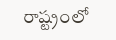రాష్ట్రంలో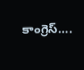కాంగ్రెస్….